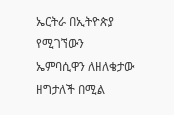ኤርትራ በኢትዮጵያ የሚገኘውን ኤምባሲዋን ለዘለቄታው ዘግታለች በሚል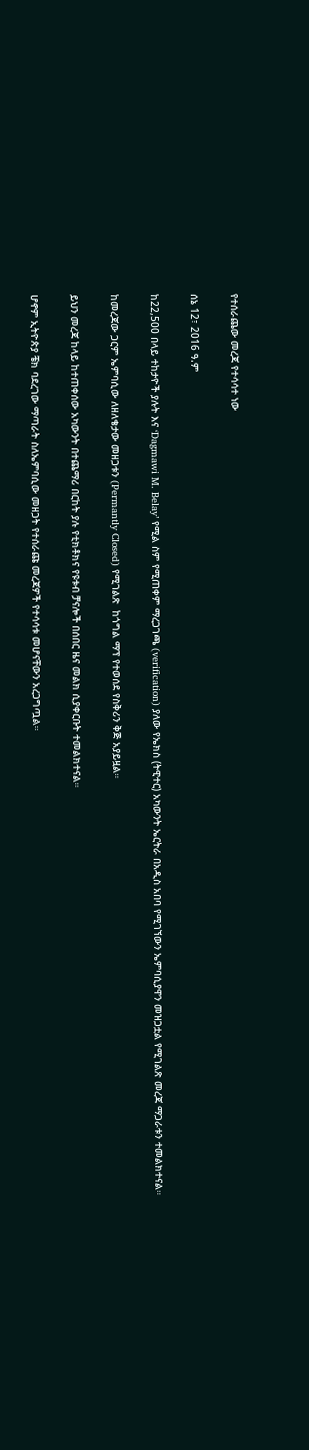የተሰራጨው መረጃ የተሳሳተ ነው

ሰኔ 12፣ 2016 ዓ.ም

ከ22,500 በላይ ተከታዮች ያሉት እና ‘Dagmawi M. Belay’ የሚል ስም የሚጠቀም ማረጋገጫ (verification) ያለው የኤክስ (ትዊተር) አካውንት ኤርትራ በአዲስ አበባ የሚገኘውን ኤምባሲያዋን መዝጋቷል የሚገልጽ መረጃ ማጋራቱን ተመልክተናል።

ከመረጃው ጋርም ኤምባሲው ለዘለቄታው መዘጋቱን (Permantly Closed) የሚገልጽ  ከጎግል ማፕ የተወሰደ የስቅሪን ቅጅ አያይዟል።

ይህን መረጃ ከላይ ከተጠቀሰው አካውንት በተጨማሪ በርከት ያሉ የቲክቶክና የዩቱብ ቻናሎች በሰበር ዜና መልክ ሲያቀርቡት ተመልክተናል።

ሆኖም ኢትዮጵያ ቼክ ባደረገው ማጣራት ስለኤምባሲው መዘጋት የተሰራጩ መረጃዎች የተሳሳቱ መሆናቸውን አረጋግጧል።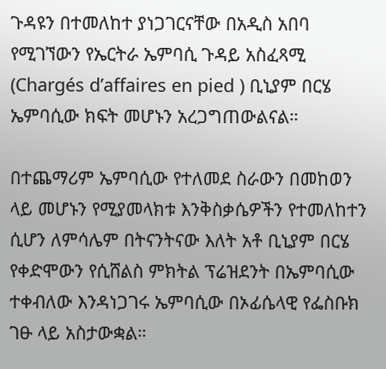ጉዳዩን በተመለከተ ያነጋገርናቸው በአዲስ አበባ የሚገኘውን የኤርትራ ኤምባሲ ጉዳይ አስፈጻሚ  (Chargés d’affaires en pied ) ቢኒያም በርሄ ኤምባሲው ክፍት መሆኑን አረጋግጠውልናል።

በተጨማሪም ኤምባሲው የተለመደ ስራውን በመከወን ላይ መሆኑን የሚያመላክቱ እንቅስቃሴዎችን የተመለከተን ሲሆን ለምሳሌም በትናንትናው እለት አቶ ቢኒያም በርሄ የቀድሞውን የሲሸልስ ምክትል ፕሬዝደንት በኤምባሲው ተቀብለው እንዳነጋገሩ ኤምባሲው በኦፊሴላዊ የፌስቡክ ገፁ ላይ አስታውቋል።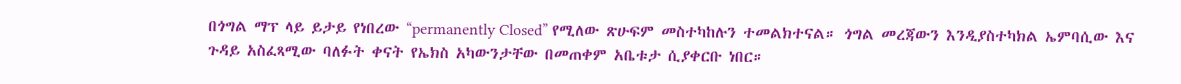በጎግል ማፕ ላይ ይታይ የነበረው “permanently Closed” የሚለው ጽሁፍም መስተካከሉን ተመልክተናል። ጎግል መረጃውን እንዲያስተካክል ኤምባሲው እና ጉዳይ አስፈጻሚው ባለፉት ቀናት የኤክስ አካውንታቸው በመጠቀም አቤቱታ ሲያቀርቡ ነበር።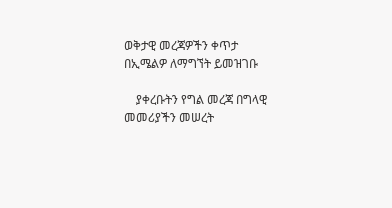ወቅታዊ መረጃዎችን ቀጥታ በኢሜልዎ ለማግኘት ይመዝገቡ

    ያቀረቡትን የግል መረጃ በግላዊ መመሪያችን መሠረት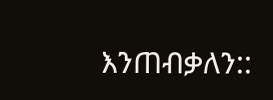እንጠብቃለን::